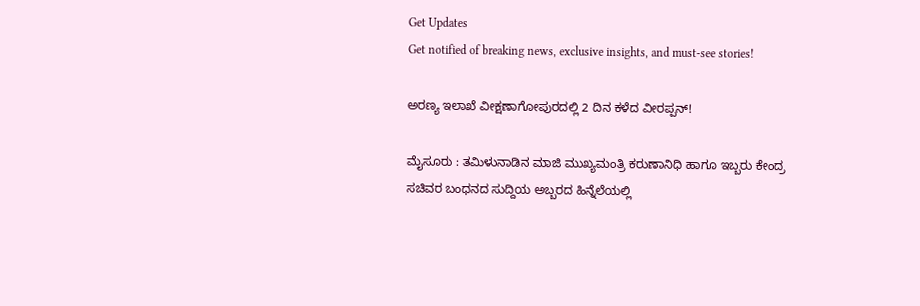Get Updates
Get notified of breaking news, exclusive insights, and must-see stories!

ಅರಣ್ಯ ಇಲಾಖೆ ವೀಕ್ಷಣಾಗೋಪುರದಲ್ಲಿ 2 ದಿನ ಕಳೆದ ವೀರಪ್ಪನ್‌!

ಮೈಸೂರು : ತಮಿಳುನಾಡಿನ ಮಾಜಿ ಮುಖ್ಯಮಂತ್ರಿ ಕರುಣಾನಿಧಿ ಹಾಗೂ ಇಬ್ಬರು ಕೇಂದ್ರ ಸಚಿವರ ಬಂಧನದ ಸುದ್ದಿಯ ಅಬ್ಬರದ ಹಿನ್ನೆಲೆಯಲ್ಲಿ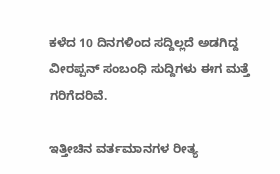ಕಳೆದ 10 ದಿನಗಳಿಂದ ಸದ್ದಿಲ್ಲದೆ ಅಡಗಿದ್ದ ವೀರಪ್ಪನ್‌ ಸಂಬಂಧಿ ಸುದ್ದಿಗಳು ಈಗ ಮತ್ತೆ ಗರಿಗೆದರಿವೆ.

ಇತ್ತೀಚಿನ ವರ್ತಮಾನಗಳ ರೀತ್ಯ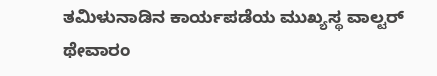ತಮಿಳುನಾಡಿನ ಕಾರ್ಯಪಡೆಯ ಮುಖ್ಯಸ್ಥ ವಾಲ್ಟರ್‌ ಥೇವಾರಂ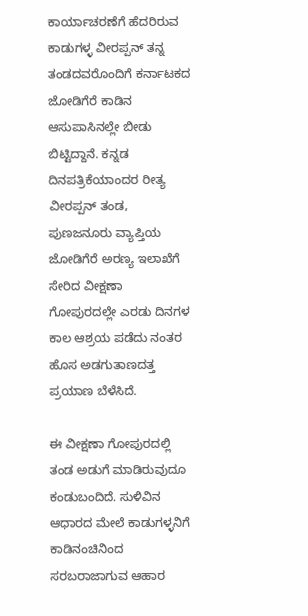ಕಾರ್ಯಾಚರಣೆಗೆ ಹೆದರಿರುವ ಕಾಡುಗಳ್ಳ ವೀರಪ್ಪನ್‌ ತನ್ನ ತಂಡದವರೊಂದಿಗೆ ಕರ್ನಾಟಕದ ಜೋಡಿಗೆರೆ ಕಾಡಿನ ಆಸುಪಾಸಿನಲ್ಲೇ ಬೀಡು ಬಿಟ್ಟಿದ್ದಾನೆ. ಕನ್ನಡ ದಿನಪತ್ರಿಕೆಯಾಂದರ ರೀತ್ಯ ವೀರಪ್ಪನ್‌ ತಂಡ, ಪುಣಜನೂರು ವ್ಯಾಪ್ತಿಯ ಜೋಡಿಗೆರೆ ಅರಣ್ಯ ಇಲಾಖೆಗೆ ಸೇರಿದ ವೀಕ್ಷಣಾ ಗೋಪುರದಲ್ಲೇ ಎರಡು ದಿನಗಳ ಕಾಲ ಆಶ್ರಯ ಪಡೆದು ನಂತರ ಹೊಸ ಅಡಗುತಾಣದತ್ತ ಪ್ರಯಾಣ ಬೆಳೆಸಿದೆ.

ಈ ವೀಕ್ಷಣಾ ಗೋಪುರದಲ್ಲಿ ತಂಡ ಅಡುಗೆ ಮಾಡಿರುವುದೂ ಕಂಡುಬಂದಿದೆ. ಸುಳಿವಿನ ಆಧಾರದ ಮೇಲೆ ಕಾಡುಗಳ್ಳನಿಗೆ ಕಾಡಿನಂಚಿನಿಂದ ಸರಬರಾಜಾಗುವ ಆಹಾರ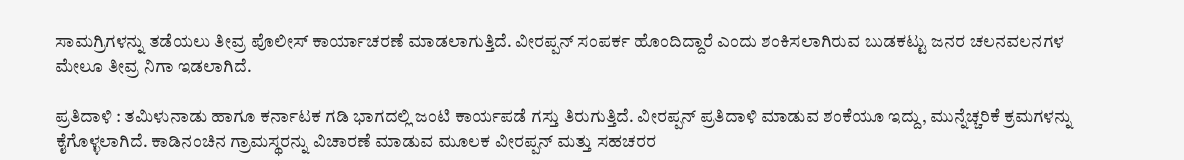ಸಾಮಗ್ರಿಗಳನ್ನು ತಡೆಯಲು ತೀವ್ರ ಪೊಲೀಸ್‌ ಕಾರ್ಯಾಚರಣೆ ಮಾಡಲಾಗುತ್ತಿದೆ. ವೀರಪ್ಪನ್‌ ಸಂಪರ್ಕ ಹೊಂದಿದ್ದಾರೆ ಎಂದು ಶಂಕಿಸಲಾಗಿರುವ ಬುಡಕಟ್ಟು ಜನರ ಚಲನವಲನಗಳ ಮೇಲೂ ತೀವ್ರ ನಿಗಾ ಇಡಲಾಗಿದೆ.

ಪ್ರತಿದಾಳಿ : ತಮಿಳುನಾಡು ಹಾಗೂ ಕರ್ನಾಟಕ ಗಡಿ ಭಾಗದಲ್ಲಿ ಜಂಟಿ ಕಾರ್ಯಪಡೆ ಗಸ್ತು ತಿರುಗುತ್ತಿದೆ. ವೀರಪ್ಪನ್‌ ಪ್ರತಿದಾಳಿ ಮಾಡುವ ಶಂಕೆಯೂ ಇದ್ದು, ಮುನ್ನೆಚ್ಚರಿಕೆ ಕ್ರಮಗಳನ್ನು ಕೈಗೊಳ್ಳಲಾಗಿದೆ. ಕಾಡಿನಂಚಿನ ಗ್ರಾಮಸ್ಥರನ್ನು ವಿಚಾರಣೆ ಮಾಡುವ ಮೂಲಕ ವೀರಪ್ಪನ್‌ ಮತ್ತು ಸಹಚರರ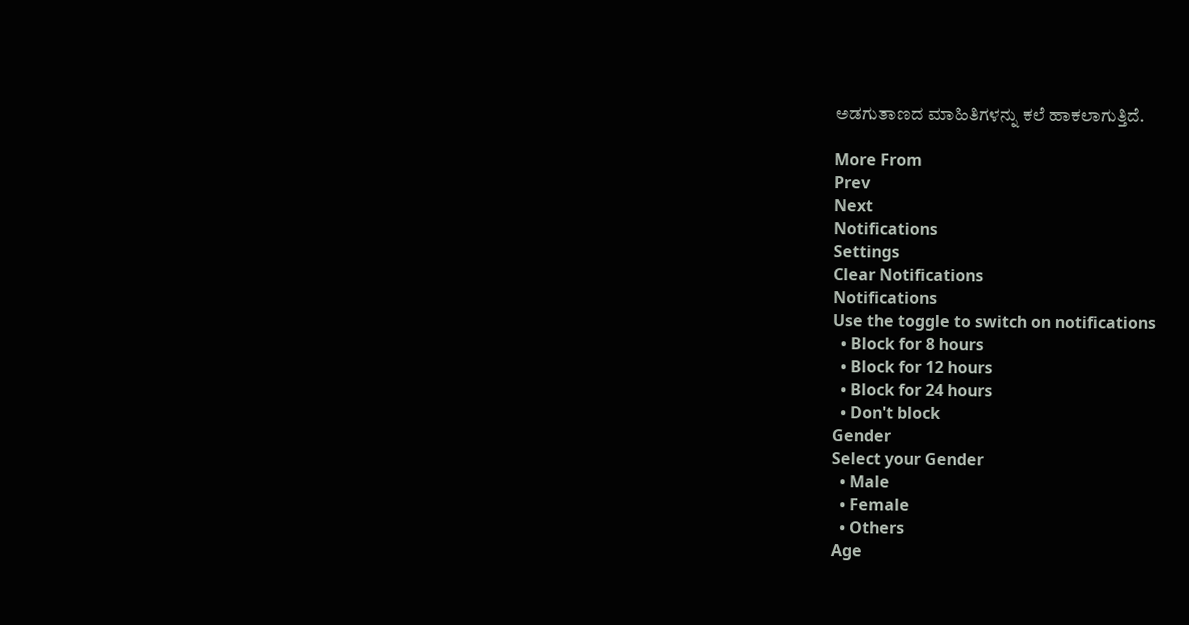ಅಡಗುತಾಣದ ಮಾಹಿತಿಗಳನ್ನು ಕಲೆ ಹಾಕಲಾಗುತ್ತಿದೆ.

More From
Prev
Next
Notifications
Settings
Clear Notifications
Notifications
Use the toggle to switch on notifications
  • Block for 8 hours
  • Block for 12 hours
  • Block for 24 hours
  • Don't block
Gender
Select your Gender
  • Male
  • Female
  • Others
Age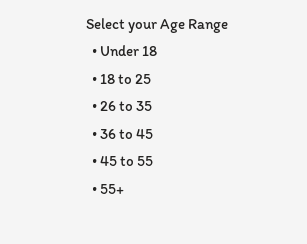Select your Age Range
  • Under 18
  • 18 to 25
  • 26 to 35
  • 36 to 45
  • 45 to 55
  • 55+